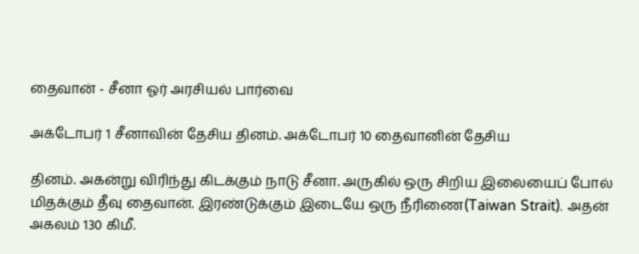தைவான் - சீனா ஓர் அரசியல் பார்வை

அக்டோபர் 1 சீனாவின் தேசிய தினம். அக்டோபர் 10 தைவானின் தேசிய

தினம். அகன்று விரிந்து கிடக்கும் நாடு சீனா. அருகில் ஒரு சிறிய இலையைப் போல் மிதக்கும் தீவு தைவான். இரண்டுக்கும் இடையே ஒரு நீரிணை(Taiwan Strait). அதன் அகலம் 130 கிமீ.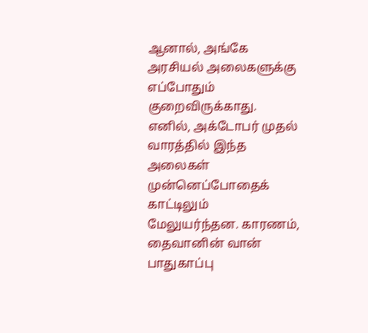ஆனால், அங்கே அரசியல் அலைகளுக்கு எப்போதும் குறைவிருக்காது. எனில், அக்டோபர் முதல் வாரத்தில் இந்த அலைகள் முன்னெப்போதைக் காட்டிலும் மேலுயர்ந்தன. காரணம், தைவானின் வான் பாதுகாப்பு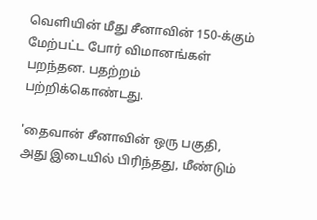வெளியின் மீது சீனாவின் 150-க்கும் மேற்பட்ட போர் விமானங்கள் பறந்தன. பதற்றம் பற்றிக்கொண்டது.

'தைவான் சீனாவின் ஒரு பகுதி, அது இடையில் பிரிந்தது, மீண்டும்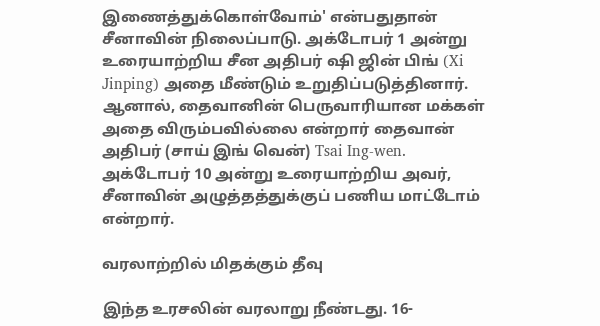இணைத்துக்கொள்வோம்' என்பதுதான் சீனாவின் நிலைப்பாடு. அக்டோபர் 1 அன்று உரையாற்றிய சீன அதிபர் ஷி ஜின் பிங் (Xi Jinping) அதை மீண்டும் உறுதிப்படுத்தினார். ஆனால், தைவானின் பெருவாரியான மக்கள் அதை விரும்பவில்லை என்றார் தைவான் அதிபர் (சாய் இங் வென்) Tsai Ing-wen. அக்டோபர் 10 அன்று உரையாற்றிய அவர், சீனாவின் அழுத்தத்துக்குப் பணிய மாட்டோம் என்றார்.

வரலாற்றில் மிதக்கும் தீவு

இந்த உரசலின் வரலாறு நீண்டது. 16-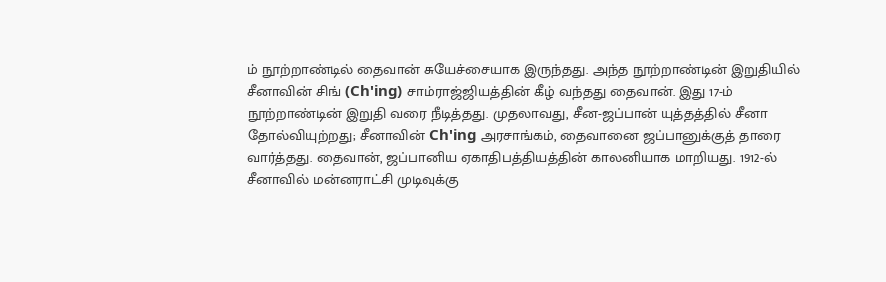ம் நூற்றாண்டில் தைவான் சுயேச்சையாக இருந்தது. அந்த நூற்றாண்டின் இறுதியில் சீனாவின் சிங் (Ch'ing) சாம்ராஜ்ஜியத்தின் கீழ் வந்தது தைவான். இது 17-ம் நூற்றாண்டின் இறுதி வரை நீடித்தது. முதலாவது, சீன-ஜப்பான் யுத்தத்தில் சீனா தோல்வியுற்றது; சீனாவின் Ch'ing அரசாங்கம், தைவானை ஜப்பானுக்குத் தாரை வார்த்தது. தைவான், ஜப்பானிய ஏகாதிபத்தியத்தின் காலனியாக மாறியது. 1912-ல் சீனாவில் மன்னராட்சி முடிவுக்கு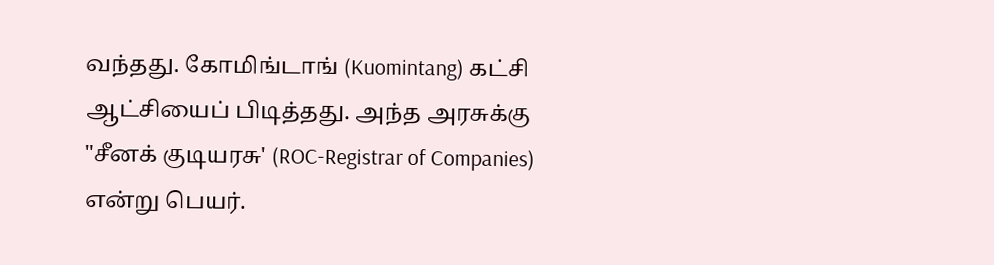வந்தது. கோமிங்டாங் (Kuomintang) கட்சி ஆட்சியைப் பிடித்தது. அந்த அரசுக்கு "சீனக் குடியரசு' (ROC-Registrar of Companies) என்று பெயர்.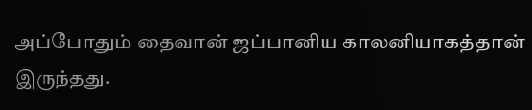அப்போதும் தைவான் ஜப்பானிய காலனியாகத்தான் இருந்தது.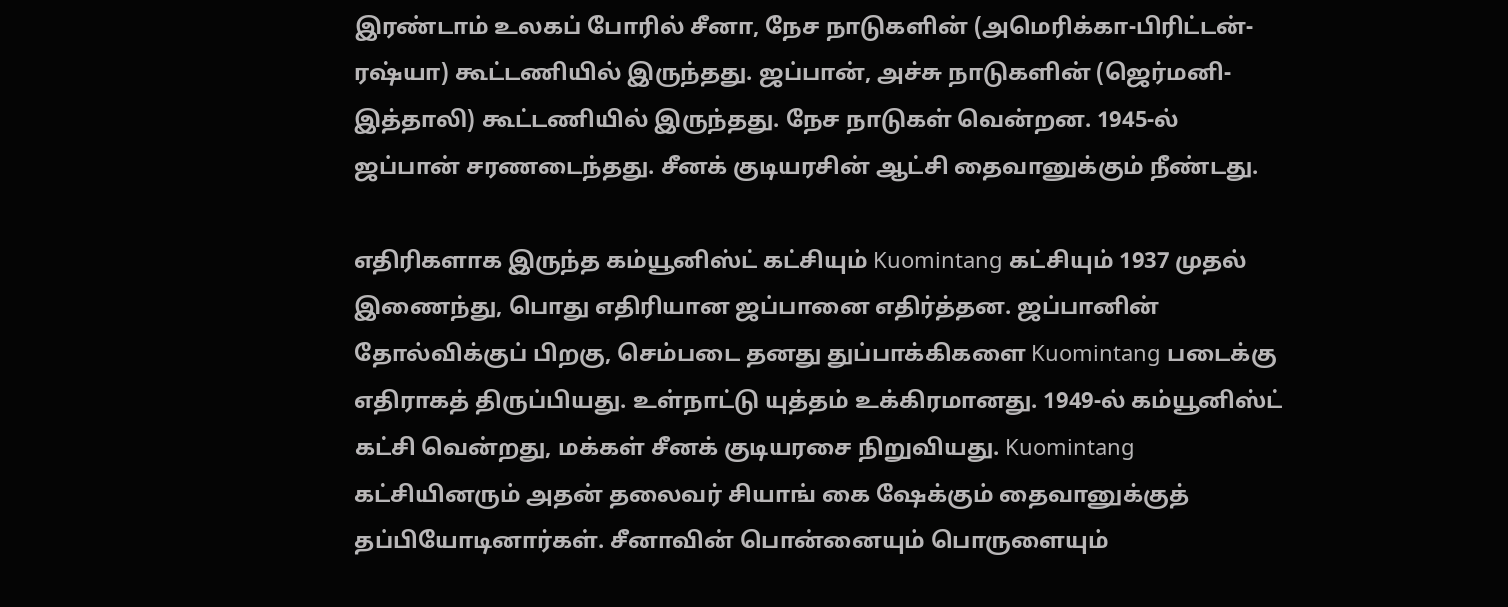இரண்டாம் உலகப் போரில் சீனா, நேச நாடுகளின் (அமெரிக்கா-பிரிட்டன்-ரஷ்யா) கூட்டணியில் இருந்தது. ஜப்பான், அச்சு நாடுகளின் (ஜெர்மனி-இத்தாலி) கூட்டணியில் இருந்தது. நேச நாடுகள் வென்றன. 1945-ல் ஜப்பான் சரணடைந்தது. சீனக் குடியரசின் ஆட்சி தைவானுக்கும் நீண்டது.

எதிரிகளாக இருந்த கம்யூனிஸ்ட் கட்சியும் Kuomintang கட்சியும் 1937 முதல் இணைந்து, பொது எதிரியான ஜப்பானை எதிர்த்தன. ஜப்பானின் தோல்விக்குப் பிறகு, செம்படை தனது துப்பாக்கிகளை Kuomintang படைக்கு எதிராகத் திருப்பியது. உள்நாட்டு யுத்தம் உக்கிரமானது. 1949-ல் கம்யூனிஸ்ட் கட்சி வென்றது, மக்கள் சீனக் குடியரசை நிறுவியது. Kuomintang கட்சியினரும் அதன் தலைவர் சியாங் கை ஷேக்கும் தைவானுக்குத் தப்பியோடினார்கள். சீனாவின் பொன்னையும் பொருளையும்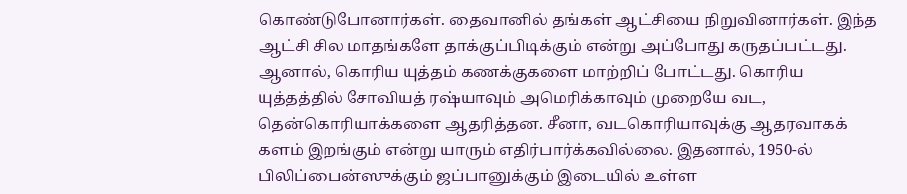கொண்டுபோனார்கள். தைவானில் தங்கள் ஆட்சியை நிறுவினார்கள். இந்த ஆட்சி சில மாதங்களே தாக்குப்பிடிக்கும் என்று அப்போது கருதப்பட்டது. ஆனால், கொரிய யுத்தம் கணக்குகளை மாற்றிப் போட்டது. கொரிய யுத்தத்தில் சோவியத் ரஷ்யாவும் அமெரிக்காவும் முறையே வட, தென்கொரியாக்களை ஆதரித்தன. சீனா, வடகொரியாவுக்கு ஆதரவாகக் களம் இறங்கும் என்று யாரும் எதிர்பார்க்கவில்லை. இதனால், 1950-ல் பிலிப்பைன்ஸுக்கும் ஜப்பானுக்கும் இடையில் உள்ள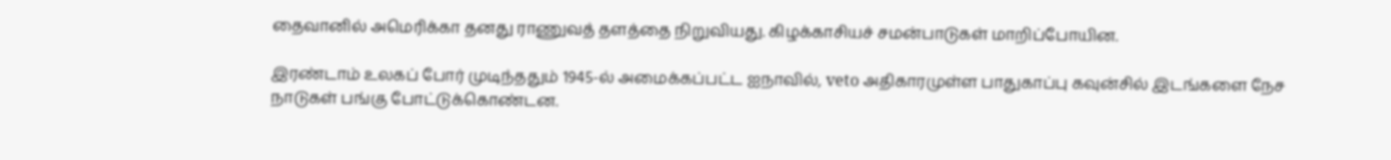தைவானில் அமெரிக்கா தனது ராணுவத் தளத்தை நிறுவியது. கிழக்காசியச் சமன்பாடுகள் மாறிப்போயின.

இரண்டாம் உலகப் போர் முடிந்ததும் 1945-ல் அமைக்கப்பட்ட ஐநாவில், veto அதிகாரமுள்ள பாதுகாப்பு கவுன்சில் இடங்களை நேச நாடுகள் பங்கு போட்டுக்கொண்டன.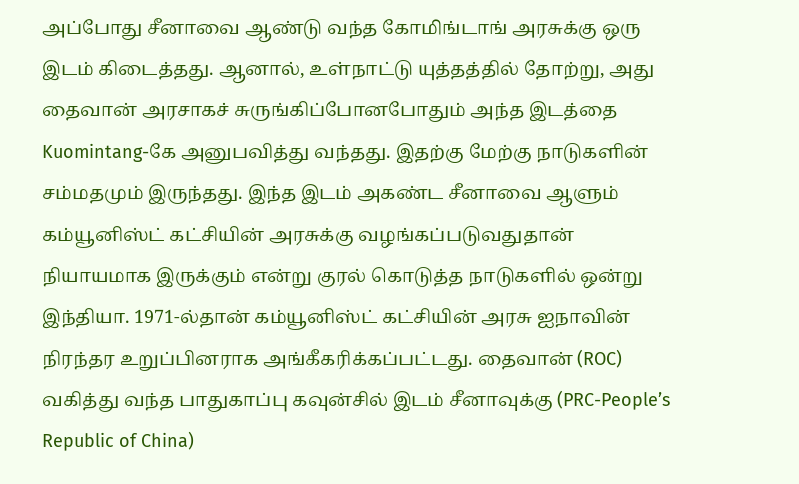அப்போது சீனாவை ஆண்டு வந்த கோமிங்டாங் அரசுக்கு ஒரு இடம் கிடைத்தது. ஆனால், உள்நாட்டு யுத்தத்தில் தோற்று, அது தைவான் அரசாகச் சுருங்கிப்போனபோதும் அந்த இடத்தை Kuomintang-கே அனுபவித்து வந்தது. இதற்கு மேற்கு நாடுகளின் சம்மதமும் இருந்தது. இந்த இடம் அகண்ட சீனாவை ஆளும் கம்யூனிஸ்ட் கட்சியின் அரசுக்கு வழங்கப்படுவதுதான் நியாயமாக இருக்கும் என்று குரல் கொடுத்த நாடுகளில் ஒன்று இந்தியா. 1971-ல்தான் கம்யூனிஸ்ட் கட்சியின் அரசு ஐநாவின் நிரந்தர உறுப்பினராக அங்கீகரிக்கப்பட்டது. தைவான் (ROC) வகித்து வந்த பாதுகாப்பு கவுன்சில் இடம் சீனாவுக்கு (PRC-People’s Republic of China)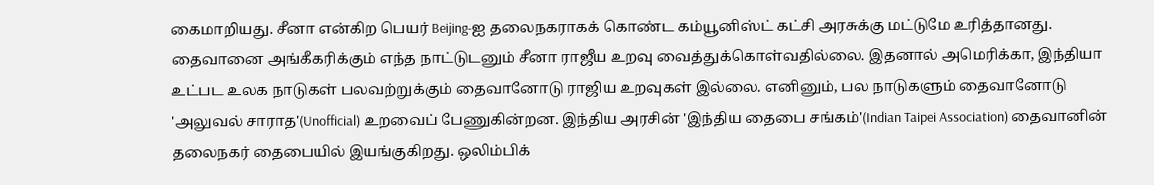கைமாறியது. சீனா என்கிற பெயர் Beijing-ஐ தலைநகராகக் கொண்ட கம்யூனிஸ்ட் கட்சி அரசுக்கு மட்டுமே உரித்தானது. தைவானை அங்கீகரிக்கும் எந்த நாட்டுடனும் சீனா ராஜீய உறவு வைத்துக்கொள்வதில்லை. இதனால் அமெரிக்கா, இந்தியா உட்பட உலக நாடுகள் பலவற்றுக்கும் தைவானோடு ராஜிய உறவுகள் இல்லை. எனினும், பல நாடுகளும் தைவானோடு 'அலுவல் சாராத'(Unofficial) உறவைப் பேணுகின்றன. இந்திய அரசின் 'இந்திய தைபை சங்கம்'(Indian Taipei Association) தைவானின் தலைநகர் தைபையில் இயங்குகிறது. ஒலிம்பிக்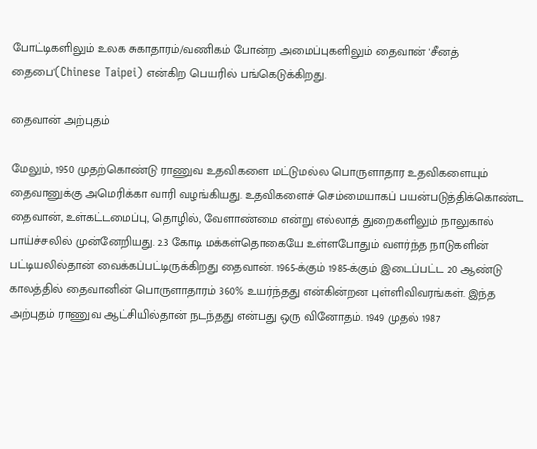போட்டிகளிலும் உலக சுகாதாரம்/வணிகம் போன்ற அமைப்புகளிலும் தைவான் 'சீனத் தைபை'(Chinese Taipei) என்கிற பெயரில் பங்கெடுக்கிறது.

தைவான் அற்புதம்

மேலும், 1950 முதற்கொண்டு ராணுவ உதவிகளை மட்டுமல்ல பொருளாதார உதவிகளையும் தைவானுக்கு அமெரிக்கா வாரி வழங்கியது. உதவிகளைச் செம்மையாகப் பயன்படுத்திக்கொண்ட தைவான், உள்கட்டமைப்பு, தொழில், வேளாண்மை என்று எல்லாத் துறைகளிலும் நாலுகால் பாய்ச்சலில் முன்னேறியது. 2.3 கோடி மக்கள்தொகையே உள்ளபோதும் வளர்ந்த நாடுகளின் பட்டியலில்தான் வைக்கப்பட்டிருக்கிறது தைவான். 1965-க்கும் 1985-க்கும் இடைப்பட்ட 20 ஆண்டு காலத்தில் தைவானின் பொருளாதாரம் 360% உயர்ந்தது என்கின்றன புள்ளிவிவரங்கள். இந்த அற்புதம் ராணுவ ஆட்சியில்தான் நடந்தது என்பது ஒரு வினோதம். 1949 முதல் 1987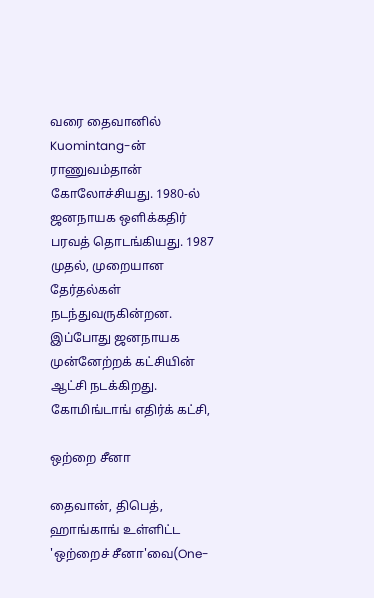வரை தைவானில் Kuomintang-ன் ராணுவம்தான் கோலோச்சியது. 1980-ல் ஜனநாயக ஒளிக்கதிர் பரவத் தொடங்கியது. 1987 முதல், முறையான தேர்தல்கள் நடந்துவருகின்றன. இப்போது ஜனநாயக முன்னேற்றக் கட்சியின் ஆட்சி நடக்கிறது. கோமிங்டாங் எதிர்க் கட்சி,

ஒற்றை சீனா

தைவான், திபெத், ஹாங்காங் உள்ளிட்ட 'ஒற்றைச் சீனா'வை(One-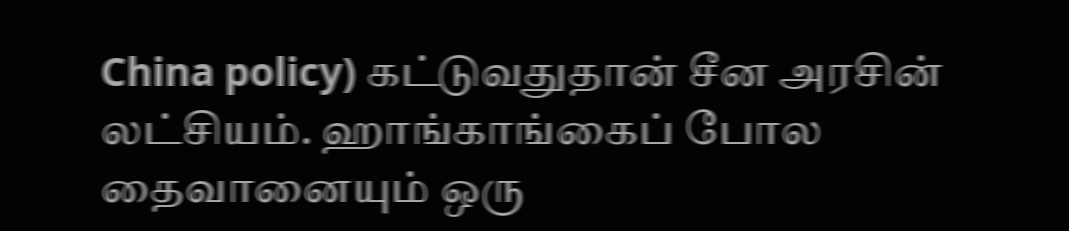China policy) கட்டுவதுதான் சீன அரசின் லட்சியம். ஹாங்காங்கைப் போல தைவானையும் ஒரு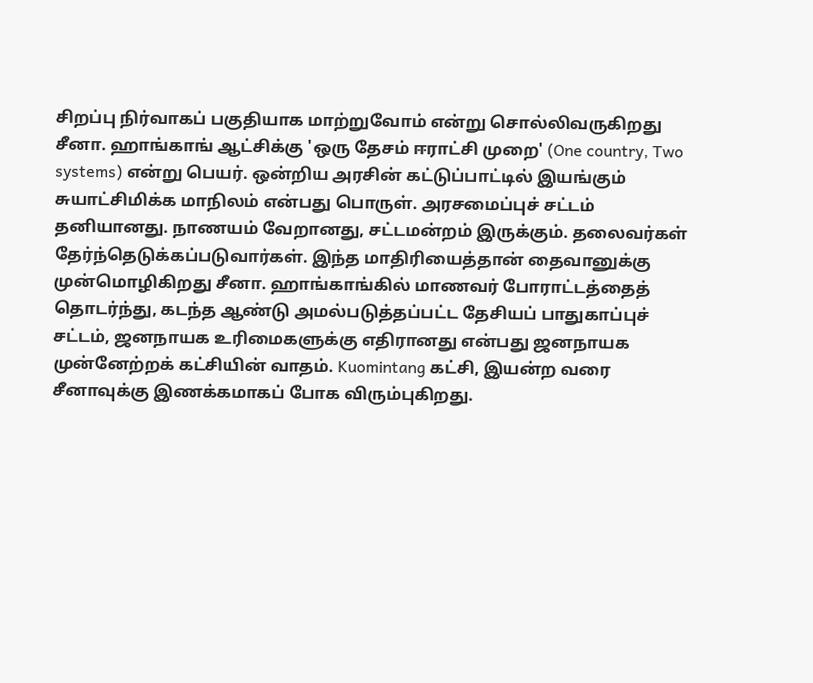சிறப்பு நிர்வாகப் பகுதியாக மாற்றுவோம் என்று சொல்லிவருகிறது சீனா. ஹாங்காங் ஆட்சிக்கு 'ஒரு தேசம் ஈராட்சி முறை' (One country, Two systems) என்று பெயர். ஒன்றிய அரசின் கட்டுப்பாட்டில் இயங்கும் சுயாட்சிமிக்க மாநிலம் என்பது பொருள். அரசமைப்புச் சட்டம் தனியானது. நாணயம் வேறானது, சட்டமன்றம் இருக்கும். தலைவர்கள் தேர்ந்தெடுக்கப்படுவார்கள். இந்த மாதிரியைத்தான் தைவானுக்கு முன்மொழிகிறது சீனா. ஹாங்காங்கில் மாணவர் போராட்டத்தைத் தொடர்ந்து, கடந்த ஆண்டு அமல்படுத்தப்பட்ட தேசியப் பாதுகாப்புச் சட்டம், ஜனநாயக உரிமைகளுக்கு எதிரானது என்பது ஜனநாயக முன்னேற்றக் கட்சியின் வாதம். Kuomintang கட்சி, இயன்ற வரை சீனாவுக்கு இணக்கமாகப் போக விரும்புகிறது.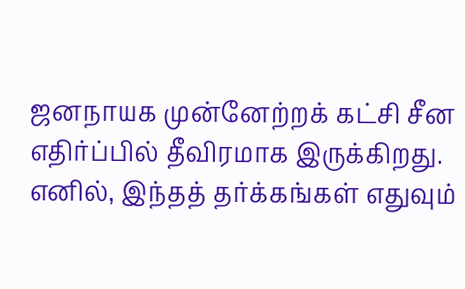ஜனநாயக முன்னேற்றக் கட்சி சீன எதிர்ப்பில் தீவிரமாக இருக்கிறது. எனில், இந்தத் தர்க்கங்கள் எதுவும்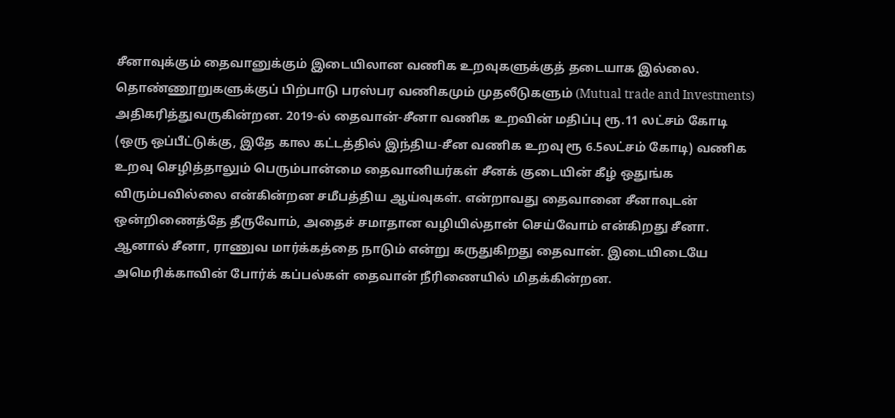சீனாவுக்கும் தைவானுக்கும் இடையிலான வணிக உறவுகளுக்குத் தடையாக இல்லை. தொண்ணூறுகளுக்குப் பிற்பாடு பரஸ்பர வணிகமும் முதலீடுகளும் (Mutual trade and Investments) அதிகரித்துவருகின்றன. 2019-ல் தைவான்-சீனா வணிக உறவின் மதிப்பு ரூ.11 லட்சம் கோடி (ஒரு ஒப்பீட்டுக்கு, இதே கால கட்டத்தில் இந்திய-சீன வணிக உறவு ரூ 6.5லட்சம் கோடி) வணிக உறவு செழித்தாலும் பெரும்பான்மை தைவானியர்கள் சீனக் குடையின் கீழ் ஒதுங்க விரும்பவில்லை என்கின்றன சமீபத்திய ஆய்வுகள். என்றாவது தைவானை சீனாவுடன் ஒன்றிணைத்தே தீருவோம், அதைச் சமாதான வழியில்தான் செய்வோம் என்கிறது சீனா. ஆனால் சீனா, ராணுவ மார்க்கத்தை நாடும் என்று கருதுகிறது தைவான். இடையிடையே அமெரிக்காவின் போர்க் கப்பல்கள் தைவான் நீரிணையில் மிதக்கின்றன.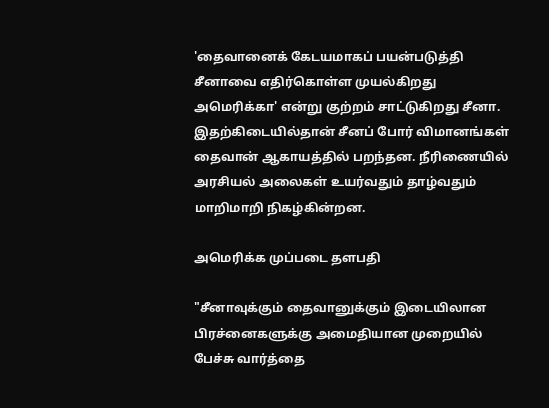'தைவானைக் கேடயமாகப் பயன்படுத்தி சீனாவை எதிர்கொள்ள முயல்கிறது அமெரிக்கா' என்று குற்றம் சாட்டுகிறது சீனா. இதற்கிடையில்தான் சீனப் போர் விமானங்கள் தைவான் ஆகாயத்தில் பறந்தன. நீரிணையில் அரசியல் அலைகள் உயர்வதும் தாழ்வதும் மாறிமாறி நிகழ்கின்றன.

அமெரிக்க முப்படை தளபதி

"சீனாவுக்கும் தைவானுக்கும் இடையிலான பிரச்னைகளுக்கு அமைதியான முறையில் பேச்சு வார்த்தை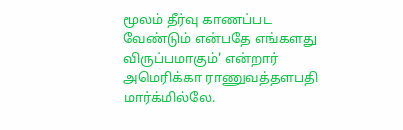மூலம் தீர்வு காணப்பட வேண்டும் என்பதே எங்களது விருப்பமாகும்' என்றார் அமெரிக்கா ராணுவத்தளபதி மார்க்மில்லே.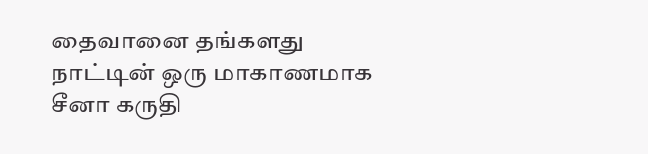தைவானை தங்களது நாட்டின் ஒரு மாகாணமாக சீனா கருதி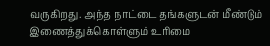வருகிறது. அந்த நாட்டை தங்களுடன் மீண்டும் இணைத்துக்கொள்ளும் உரிமை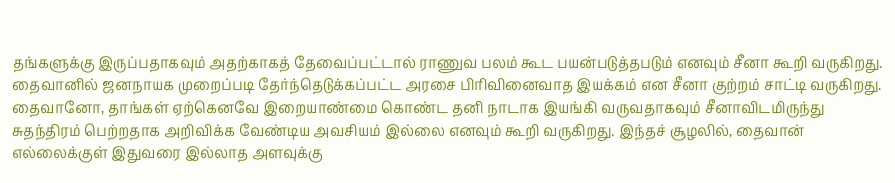தங்களுக்கு இருப்பதாகவும் அதற்காகத் தேவைப்பட்டால் ராணுவ பலம் கூட பயன்படுத்தபடும் எனவும் சீனா கூறி வருகிறது.  தைவானில் ஜனநாயக முறைப்படி தேர்ந்தெடுக்கப்பட்ட அரசை பிரிவினைவாத இயக்கம் என சீனா குற்றம் சாட்டி வருகிறது. தைவானோ, தாங்கள் ஏற்கெனவே இறையாண்மை கொண்ட தனி நாடாக இயங்கி வருவதாகவும் சீனாவிடமிருந்து சுதந்திரம் பெற்றதாக அறிவிக்க வேண்டிய அவசியம் இல்லை எனவும் கூறி வருகிறது. இந்தச் சூழலில், தைவான் எல்லைக்குள் இதுவரை இல்லாத அளவுக்கு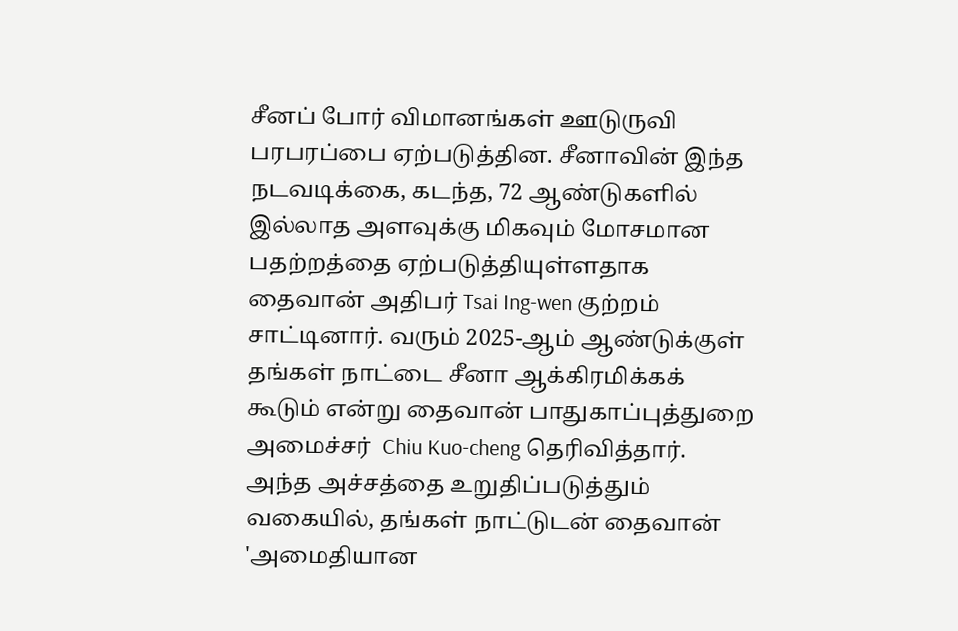சீனப் போர் விமானங்கள் ஊடுருவி பரபரப்பை ஏற்படுத்தின. சீனாவின் இந்த நடவடிக்கை, கடந்த, 72 ஆண்டுகளில் இல்லாத அளவுக்கு மிகவும் மோசமான பதற்றத்தை ஏற்படுத்தியுள்ளதாக தைவான் அதிபர் Tsai Ing-wen குற்றம் சாட்டினார். வரும் 2025-ஆம் ஆண்டுக்குள் தங்கள் நாட்டை சீனா ஆக்கிரமிக்கக் கூடும் என்று தைவான் பாதுகாப்புத்துறை அமைச்சர்  Chiu Kuo-cheng தெரிவித்தார். அந்த அச்சத்தை உறுதிப்படுத்தும் வகையில், தங்கள் நாட்டுடன் தைவான் 'அமைதியான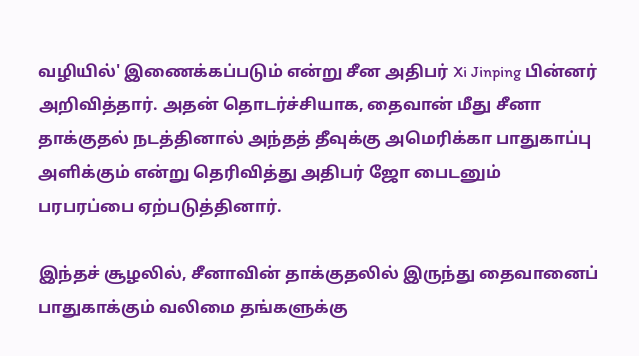வழியில்' இணைக்கப்படும் என்று சீன அதிபர் Xi Jinping பின்னர் அறிவித்தார். அதன் தொடர்ச்சியாக, தைவான் மீது சீனா தாக்குதல் நடத்தினால் அந்தத் தீவுக்கு அமெரிக்கா பாதுகாப்பு அளிக்கும் என்று தெரிவித்து அதிபர் ஜோ பைடனும் பரபரப்பை ஏற்படுத்தினார்.

இந்தச் சூழலில், சீனாவின் தாக்குதலில் இருந்து தைவானைப் பாதுகாக்கும் வலிமை தங்களுக்கு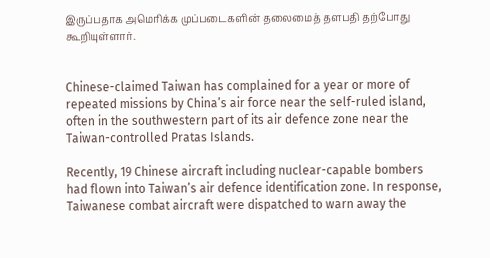இருப்பதாக அமெரிக்க முப்படைகளின் தலைமைத் தளபதி தற்போது கூறியுள்ளார்.


Chinese-claimed Taiwan has complained for a year or more of repeated missions by China’s air force near the self-ruled island, often in the southwestern part of its air defence zone near the Taiwan-controlled Pratas Islands.

Recently, 19 Chinese aircraft including nuclear-capable bombers had flown into Taiwan’s air defence identification zone. In response, Taiwanese combat aircraft were dispatched to warn away the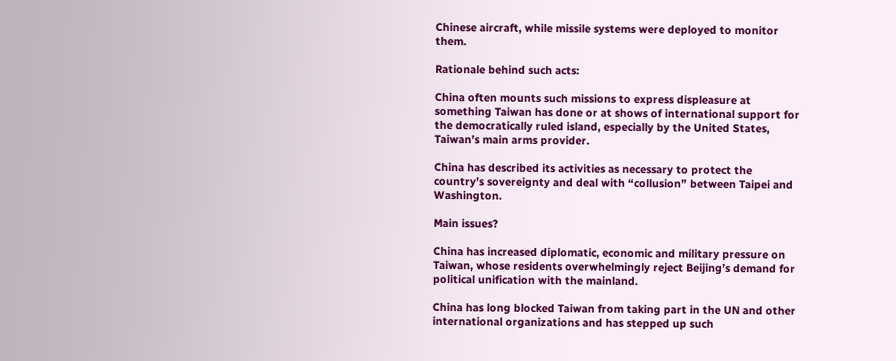Chinese aircraft, while missile systems were deployed to monitor them.

Rationale behind such acts:

China often mounts such missions to express displeasure at something Taiwan has done or at shows of international support for the democratically ruled island, especially by the United States, Taiwan’s main arms provider.

China has described its activities as necessary to protect the country’s sovereignty and deal with “collusion” between Taipei and Washington.

Main issues?

China has increased diplomatic, economic and military pressure on Taiwan, whose residents overwhelmingly reject Beijing’s demand for political unification with the mainland.

China has long blocked Taiwan from taking part in the UN and other international organizations and has stepped up such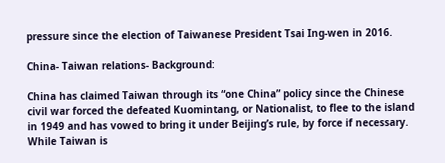pressure since the election of Taiwanese President Tsai Ing-wen in 2016.

China- Taiwan relations- Background:

China has claimed Taiwan through its “one China” policy since the Chinese civil war forced the defeated Kuomintang, or Nationalist, to flee to the island in 1949 and has vowed to bring it under Beijing’s rule, by force if necessary. While Taiwan is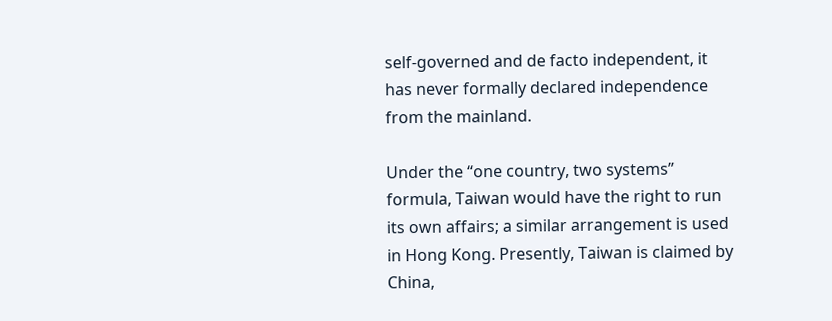self-governed and de facto independent, it has never formally declared independence from the mainland.

Under the “one country, two systems” formula, Taiwan would have the right to run its own affairs; a similar arrangement is used in Hong Kong. Presently, Taiwan is claimed by China,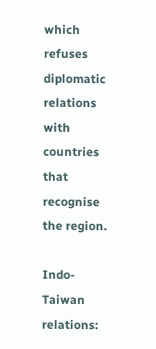which refuses diplomatic relations with countries that recognise the region.

Indo- Taiwan relations: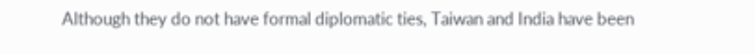Although they do not have formal diplomatic ties, Taiwan and India have been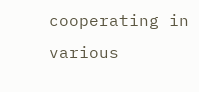cooperating in various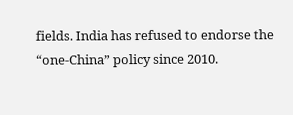fields. India has refused to endorse the “one-China” policy since 2010.